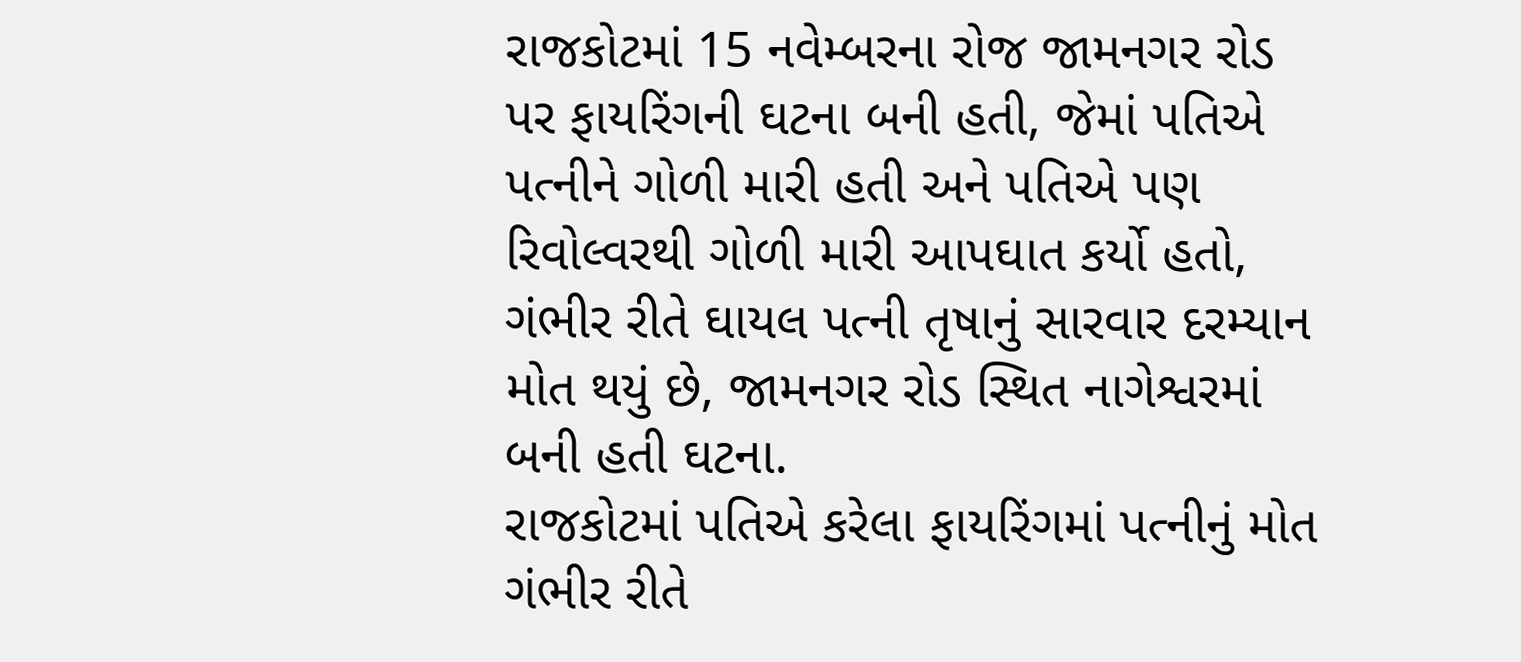રાજકોટમાં 15 નવેમ્બરના રોજ જામનગર રોડ પર ફાયરિંગની ઘટના બની હતી, જેમાં પતિએ પત્નીને ગોળી મારી હતી અને પતિએ પણ રિવોલ્વરથી ગોળી મારી આપઘાત કર્યો હતો, ગંભીર રીતે ઘાયલ પત્ની તૃષાનું સારવાર દરમ્યાન મોત થયું છે, જામનગર રોડ સ્થિત નાગેશ્વરમાં બની હતી ઘટના.
રાજકોટમાં પતિએ કરેલા ફાયરિંગમાં પત્નીનું મોત
ગંભીર રીતે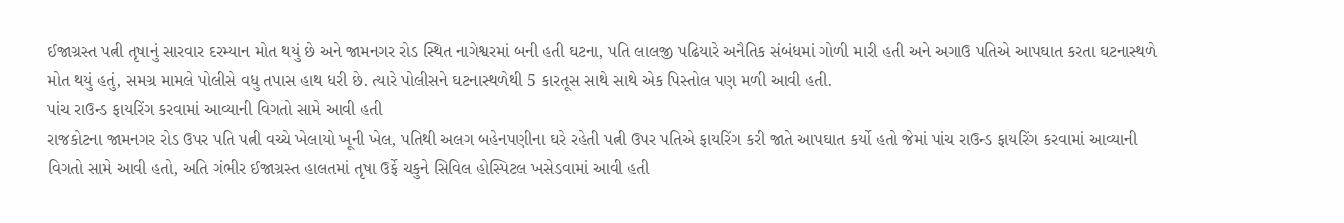ઈજાગ્રસ્ત પત્ની તૃષાનું સારવાર દરમ્યાન મોત થયું છે અને જામનગર રોડ સ્થિત નાગેશ્વરમાં બની હતી ઘટના, પતિ લાલજી પઢિયારે અનૈતિક સંબંધમાં ગોળી મારી હતી અને અગાઉ પતિએ આપઘાત કરતા ઘટનાસ્થળે મોત થયું હતું, સમગ્ર મામલે પોલીસે વધુ તપાસ હાથ ધરી છે. ત્યારે પોલીસને ઘટનાસ્થળેથી 5 કારતૂસ સાથે સાથે એક પિસ્તોલ પણ મળી આવી હતી.
પાંચ રાઉન્ડ ફાયરિંગ કરવામાં આવ્યાની વિગતો સામે આવી હતી
રાજકોટના જામનગર રોડ ઉપર પતિ પત્ની વચ્ચે ખેલાયો ખૂની ખેલ, પતિથી અલગ બહેનપણીના ઘરે રહેતી પત્ની ઉપર પતિએ ફાયરિંગ કરી જાતે આપઘાત કર્યો હતો જેમાં પાંચ રાઉન્ડ ફાયરિંગ કરવામાં આવ્યાની વિગતો સામે આવી હતો, અતિ ગંભીર ઈજાગ્રસ્ત હાલતમાં તૃષા ઉર્ફે ચકુને સિવિલ હોસ્પિટલ ખસેડવામાં આવી હતી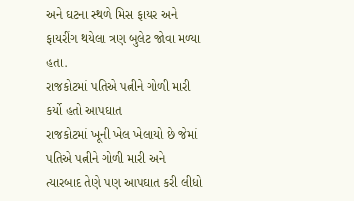અને ઘટના સ્થળે મિસ ફાયર અને ફાયરીંગ થયેલા ત્રણ બુલેટ જોવા મળ્યા હતા.
રાજકોટમાં પતિએ પત્નીને ગોળી મારી કર્યો હતો આપઘાત
રાજકોટમાં ખૂની ખેલ ખેલાયો છે જેમાં પતિએ પત્નીને ગોળી મારી અને ત્યારબાદ તેણે પણ આપઘાત કરી લીધો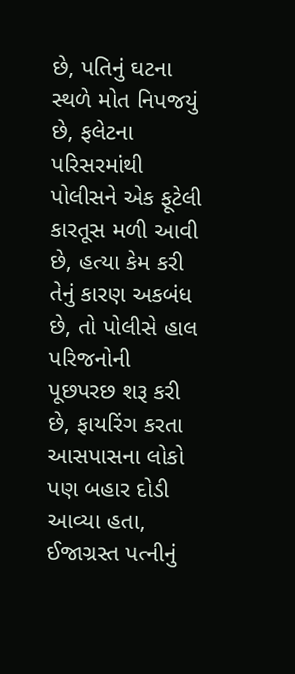છે, પતિનું ઘટના સ્થળે મોત નિપજયું છે, ફલેટના પરિસરમાંથી પોલીસને એક ફૂટેલી કારતૂસ મળી આવી છે, હત્યા કેમ કરી તેનું કારણ અકબંધ છે, તો પોલીસે હાલ પરિજનોની પૂછપરછ શરૂ કરી છે, ફાયરિંગ કરતા આસપાસના લોકો પણ બહાર દોડી આવ્યા હતા, ઈજાગ્રસ્ત પત્નીનું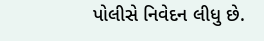પોલીસે નિવેદન લીધુ છે.